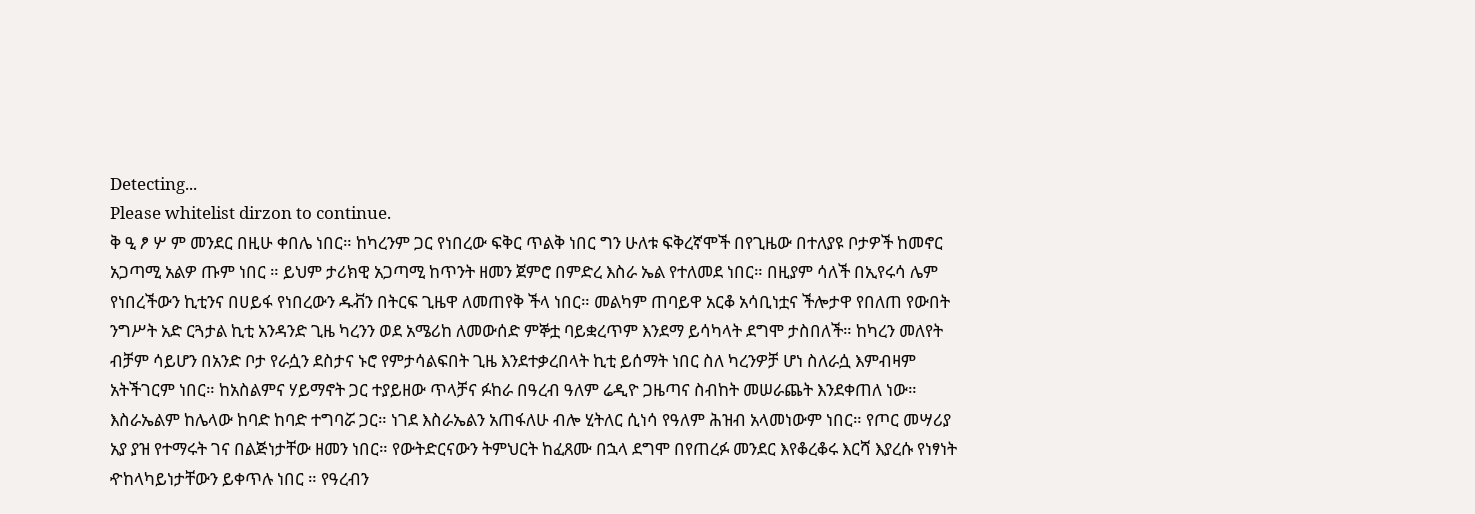Detecting...
Please whitelist dirzon to continue.
ቅ ዒ ፆ ሦ ም መንደር በዚሁ ቀበሌ ነበር። ከካረንም ጋር የነበረው ፍቅር ጥልቅ ነበር ግን ሁለቱ ፍቅረኛሞች በየጊዜው በተለያዩ ቦታዎች ከመኖር አጋጣሚ አልዎ ጡም ነበር ። ይህም ታሪክዊ አጋጣሚ ከጥንት ዘመን ጀምሮ በምድረ እስራ ኤል የተለመደ ነበር። በዚያም ሳለች በኢየሩሳ ሌም የነበረችውን ኪቲንና በሀይፋ የነበረውን ዱቭን በትርፍ ጊዜዋ ለመጠየቅ ችላ ነበር። መልካም ጠባይዋ አርቆ አሳቢነቷና ችሎታዋ የበለጠ የውበት ንግሥት አድ ርጓታል ኪቲ አንዳንድ ጊዜ ካረንን ወደ አሜሪከ ለመውሰድ ምኞቷ ባይቋረጥም እንደማ ይሳካላት ደግሞ ታስበለች። ከካረን መለየት ብቻም ሳይሆን በአንድ ቦታ የራሷን ደስታና ኑሮ የምታሳልፍበት ጊዜ እንደተቃረበላት ኪቲ ይሰማት ነበር ስለ ካረንዎቻ ሆነ ስለራሷ እምብዛም አትችገርም ነበር። ከአስልምና ሃይማኖት ጋር ተያይዘው ጥላቻና ፉከራ በዓረብ ዓለም ሬዲዮ ጋዜጣና ስብከት መሠራጨት እንደቀጠለ ነው። እስራኤልም ከሌላው ከባድ ከባድ ተግባሯ ጋር። ነገደ እስራኤልን አጠፋለሁ ብሎ ሂትለር ሲነሳ የዓለም ሕዝብ አላመነውም ነበር። የጦር መሣሪያ አያ ያዝ የተማሩት ገና በልጅነታቸው ዘመን ነበር። የውትድርናውን ትምህርት ከፈጸሙ በኋላ ደግሞ በየጠረፉ መንደር እየቆረቆሩ እርሻ እያረሱ የነፃነት ዯከላካይነታቸውን ይቀጥሉ ነበር ። የዓረብን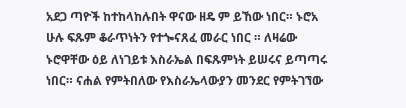አደጋ ጣዮች ከተከላከሉበት ዋናው ዘዴ ም ይኸው ነበር። ኑሮአ ሁሉ ፍጹም ቆራጥነትን የተጐናጸፈ መራር ነበር ። ለዛሬው ኑሮዋቸው ዕይ ለነገይቱ እስራኤል በፍጹምነት ይሠሩና ይጣጣሩ ነበር። ናሐል የምትበለው የእስራኤላውያን መንደር የምትገኘው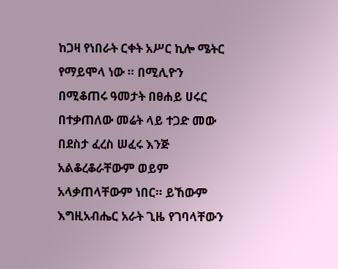ከጋዛ የነበራት ርቀት አሥር ኪሎ ሜትር የማይሞላ ነው ። በሚሊዮን በሚቆጠሩ ዓመታት በፀሐይ ሀሩር በተቃጠለው መሬት ላይ ተጋድ መው በደስታ ፈረስ ሠፈሩ እንጅ አልቆረቆራቸውም ወይም አላቃጠላቸውም ነበር። ይኸውም እግዚአብሔር አራት ጊዜ የገባላቸውን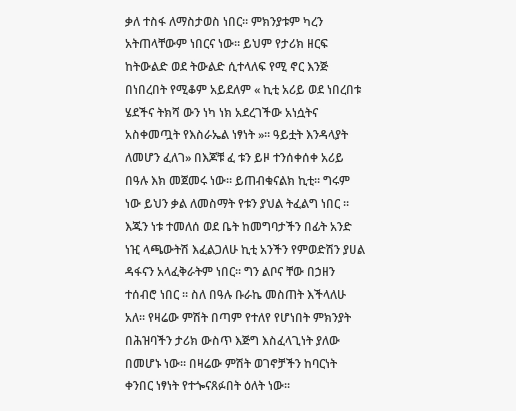ቃለ ተስፋ ለማስታወስ ነበር። ምክንያቱም ካረን አትጠላቸውም ነበርና ነው። ይህም የታሪክ ዘርፍ ከትውልድ ወደ ትውልድ ሲተላለፍ የሚ ኖር እንጅ በነበረበት የሚቆም አይደለም « ኪቲ አሪይ ወደ ነበረበቱ ሄደችና ትክሻ ውን ነካ ነክ አደረገችው አነሷትና አስቀመጧት የእስራኤል ነፃነት »። ዓይቷት እንዳላያት ለመሆን ፈለገ» በእጆቹ ፈ ቱን ይዞ ተንሰቀሰቀ አሪይ በዓሉ እክ መጀመሩ ነው። ይጠብቁናልክ ኪቲ። ግሩም ነው ይህን ቃል ለመስማት የቱን ያህል ትፈልግ ነበር ። እጁን ነቱ ተመለሰ ወደ ቤት ከመግባታችን በፊት አንድ ነዢ ላጫውትሽ እፈልጋለሁ ኪቲ አንችን የምወድሽን ያሀል ዳፋናን አላፈቅራትም ነበር። ግን ልቦና ቸው በኃዘን ተሰብሮ ነበር ። ስለ በዓሉ ቡራኬ መስጠት እችላለሁ አለ። የዛሬው ምሽት በጣም የተለየ የሆነበት ምክንያት በሕዝባችን ታሪክ ውስጥ እጅግ እስፈላጊነት ያለው በመሆኑ ነው። በዛሬው ምሽት ወገኖቻችን ከባርነት ቀንበር ነፃነት የተጐናጸፉበት ዕለት ነው።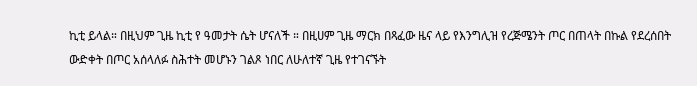ኪቲ ይላል። በዚህም ጊዜ ኪቲ የ ዓመታት ሴት ሆናለች ። በዚሀም ጊዜ ማርክ በጻፈው ዜና ላይ የእንግሊዝ የረጅሜንት ጦር በጠላት በኩል የደረሰበት ውድቀት በጦር አሰላለፉ ስሕተት መሆኑን ገልጾ ነበር ለሁለተኛ ጊዜ የተገናኙት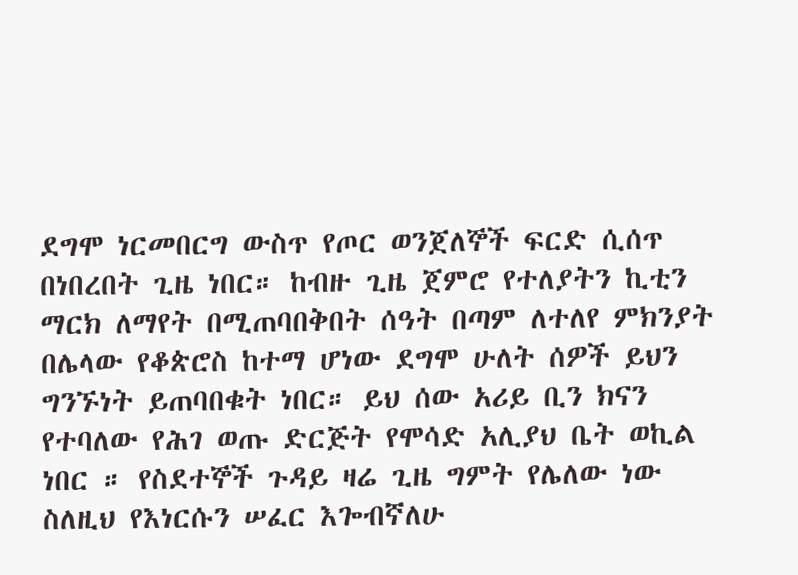ደግሞ ነርመበርግ ውስጥ የጦር ወንጀለኞች ፍርድ ሲሰጥ በነበረበት ጊዜ ነበር። ከብዙ ጊዜ ጀምሮ የተለያትን ኪቲን ማርክ ለማየት በሚጠባበቅበት ሰዓት በጣም ለተለየ ምክንያት በሌላው የቆጵሮስ ከተማ ሆነው ደግሞ ሁለት ሰዎች ይህን ግንኙነት ይጠባበቁት ነበር። ይህ ሰው አሪይ ቢን ክናን የተባለው የሕገ ወጡ ድርጅት የሞሳድ አሊያህ ቤት ወኪል ነበር ። የስደተኞች ጉዳይ ዛሬ ጊዜ ግምት የሌለው ነው ስለዚህ የእነርሱን ሠፈር እጐብኛለሁ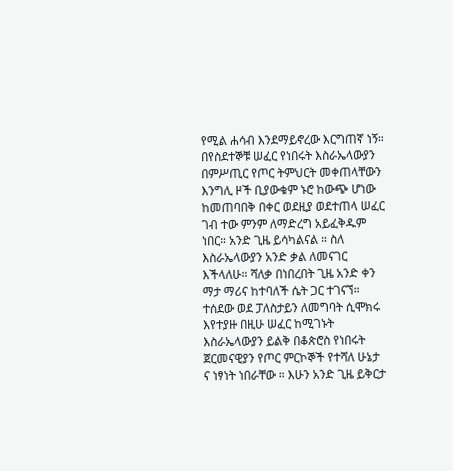የሚል ሐሳብ እንደማይኖረው እርግጠኛ ነኝ። በየስደተኞቹ ሠፈር የነበሩት እስራኤላውያን በምሥጢር የጦር ትምህርት መቀጠላቸውን እንግሊ ዞች ቢያውቁም ኑሮ ከውጭ ሆነው ከመጠባበቅ በቀር ወደዚያ ወደተጠላ ሠፈር ገብ ተው ምንም ለማድረግ አይፈቅዱም ነበር። አንድ ጊዜ ይሳካልናል ። ስለ እስራኤላውያን አንድ ቃል ለመናገር እችላለሁ። ሻለቃ በነበረበት ጊዜ አንድ ቀን ማታ ማሪና ከተባለች ሴት ጋር ተገናኘ። ተሰደው ወደ ፓለስታይን ለመግባት ሲሞክሩ እየተያዙ በዚሁ ሠፈር ከሚገኑት እስራኤላውያን ይልቅ በቆጵሮስ የነበሩት ጀርመናዊያን የጦር ምርኮኞች የተሻለ ሁኔታ ና ነፃነት ነበራቸው ። እሁን አንድ ጊዜ ይቅርታ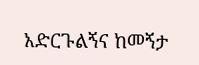አድርጉልኝና ከመኝታ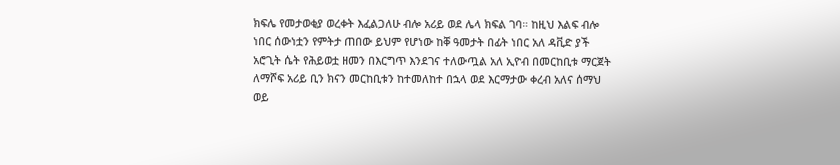ክፍሌ የመታወቂያ ወረቀት እፈልጋለሁ ብሎ አሪይ ወደ ሌላ ክፍል ገባ። ከዚህ እልፍ ብሎ ነበር ሰውነቷን የምትታ ጠበው ይህም የሆነው ከቐ ዓመታት በፊት ነበር አለ ዳቪድ ያች አሮጊት ሴት የሕይወቷ ዘመን በእርግጥ እንደገና ተለውጧል አለ ኢዮብ በመርከቢቱ ማርጀት ለማሾፍ አሪይ ቢን ክናን መርከቢቱን ከተመለከተ በኋላ ወደ እርማታው ቀረብ አለና ሰማህ ወይ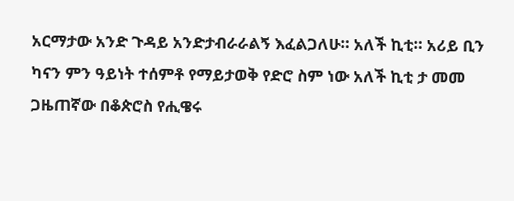አርማታው አንድ ጉዳይ አንድታብራራልኝ እፈልጋለሁ። አለች ኪቲ። አሪይ ቢን ካናን ምን ዓይነት ተሰምቶ የማይታወቅ የድሮ ስም ነው አለች ኪቲ ታ መመ ጋዜጠኛው በቆጵሮስ የሒዌሩ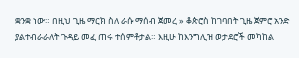ቋንቋ ነው። በዚህ ጊዜ ማርክ ስለ ራሱ ማሰብ ጀመረ » ቆጵሮስ ከገባበት ጊዜ ጀምሮ አንድ ያልተብራራለት ጉዳይ መፈ ጠሩ ተሰምቶታል። እዚሁ ከእንግሊዝ ወታደሮች መካከል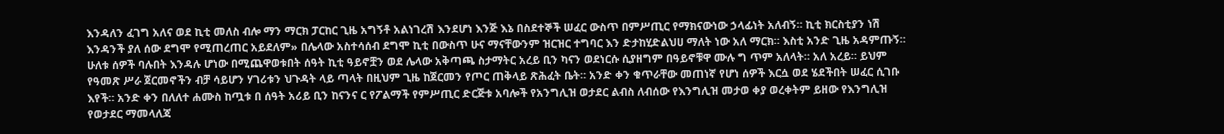እንዳለን ፈገግ አለና ወደ ኪቲ መለስ ብሎ ማን ማርክ ፓርከር ጊዜ አግኝቶ አልነገረሽ እንደሆነ እንጅ እኔ በስደተኞች ሠፈር ውስጥ በምሥጢር የማክናውነው ኃላፊነት አለብኝ። ኪቲ ክርስቲያን ነሽ እንዳንች ያለ ሰው ደግሞ የሚጠረጠር አይደለም» በሌላው አስተሳሰብ ደግሞ ኪቲ በውስጥ ሁና ማናቸውንም ዝርዝር ተግባር እን ድታከሂድልህሀ ማለት ነው አለ ማርክ። እስቲ አንድ ጊዜ አዳምጡኝ። ሁለቱ ሰዎች ባሉበት እንዳሉ ሆነው በሚጨዋወቱበት ሰዓት ኪቲ ዓይኖቿን ወደ ሌላው አቅጣጫ ስታማትር አረይ ቢን ካናን ወደነርሱ ሲያዘግም በዓይኖቹዋ ሙሉ ግ ጥም አለላት። አለ አረይ። ይህም የዓመጽ ሥራ ጀርመኖችን ብቻ ሳይሆን ሃገሪቱን ህጉዳት ላይ ጣላት በዚህም ጊዜ ከጀርመን የጦር ጠቅላይ ጽሕፈት ቤት። አንድ ቀን ቁጥራቸው መጠነኛ የሆነ ሰዎች እርሷ ወደ ሄደችበት ሠፈር ሲገቡ እየች። አንድ ቀን በለለተ ሐሙስ ከጧቱ በ ሰዓት አሪይ ቢን ከናንና ር የፖልማች የምሥጢር ድርጅቱ አባሎች የአንግሊዝ ወታደር ልብስ ለብሰው የእንግሊዝ መታወ ቀያ ወረቀትም ይዘው የእንግሊዝ የወታደር ማመላለጃ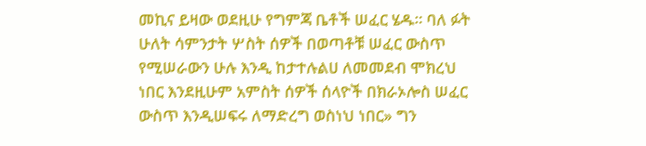መኪና ይዛው ወደዚሁ የግምጃ ቤቶች ሠፈር ሄዱ። ባለ ፉት ሁለት ሳምንታት ሦስት ሰዎች በወጣቶቹ ሠፈር ውስጥ የሚሠራውን ሁሉ እንዲ ከታተሉልሀ ለመመደብ ሞክረህ ነበር እንደዚሁም አምስት ሰዎች ሰላዮች በክራኦሎስ ሠፈር ውስጥ እንዲሠፍሩ ለማድረግ ወስነህ ነበር» ግን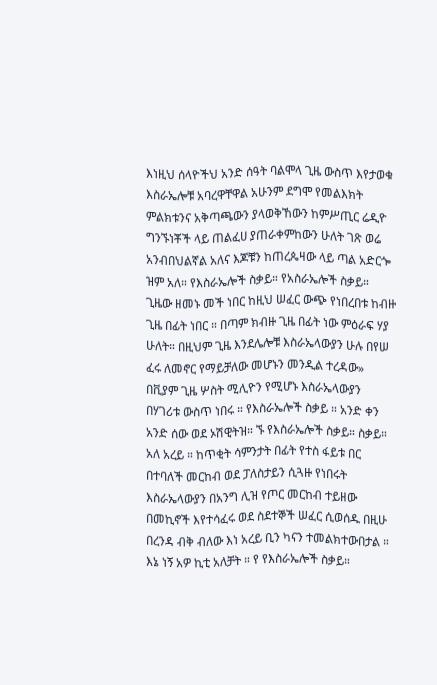እነዚህ ሰላዮችህ አንድ ሰዓት ባልሞላ ጊዜ ውስጥ እየታወቁ እስራኤሎቹ አባረዋቸዋል አሁንም ደግሞ የመልእክት ምልክቱንና አቅጣጫውን ያላወቅኸውን ከምሥጢር ሬዲዮ ግንኙነቾች ላይ ጠልፈሀ ያጠራቀምከውን ሁለት ገጽ ወሬ አንብበህልኛል አለና እጆቹን ከጠረጴዛው ላይ ጣል አድርጐ ዝም አለ። የእስራኤሎች ስቃይ። የአስራኤሎች ስቃይ። ጊዜው ዘመኑ መች ነበር ከዚህ ሠፈር ውጭ የነበረበቱ ከብዙ ጊዜ በፊት ነበር ። በጣም ክብዙ ጊዜ በፊት ነው ምዕራፍ ሃያ ሁለት። በዚህም ጊዜ እንደሌሎቹ እስራኤላውያን ሁሉ በየሠ ፈሩ ለመኖር የማይቻለው መሆኑን መንዲል ተረዳው» በቪያም ጊዜ ሦስት ሚሊዮን የሚሆኑ እስራኤላውያን በሃገሪቱ ውስጥ ነበሩ ። የእስራኤሎች ስቃይ ። አንድ ቀን አንድ ሰው ወደ ኦሽዊትዝ። ኙ የእስራኤሎች ስቃይ። ስቃይ። አለ አረይ ። ከጥቂት ሳምንታት በፊት የተስ ፋይቱ በር በተባለች መርከብ ወደ ፓለስታይን ሲጓዙ የነበሩት እስራኤላውያን በአንግ ሊዝ የጦር መርከብ ተይዘው በመኪኖች እየተሳፈሩ ወደ ስደተኞች ሠፈር ሲወሰዱ በዚሁ በረንዳ ብቅ ብለው እነ አረይ ቢን ካናን ተመልክተውበታል ። እኔ ነኝ አዎ ኪቲ አለቻት ። የ የእስራኤሎች ስቃይ።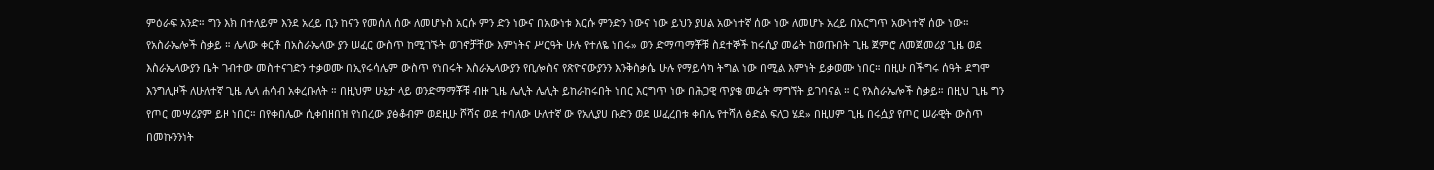ምዕራፍ አንድ። ግን እክ በተለይም እንደ አረይ ቢን ከናን የመሰለ ሰው ለመሆኑስ አርሱ ምን ድን ነውና በአውነቱ እርሱ ምንድን ነውና ነው ይህን ያሀል አውነተኛ ሰው ነው ለመሆኑ አረይ በአርግጥ አውነተኛ ሰው ነው። የአስራኤሎች ስቃይ ። ሌላው ቀርቶ በአስራኤላው ያን ሠፈር ውስጥ ከሚገኙት ወገኖቻቸው እምነትና ሥርዓት ሁሉ የተለዬ ነበሩ» ወን ድማጣማቾቹ ስደተኞች ከሩሲያ መሬት ከወጡበት ጊዜ ጀምሮ ለመጀመሪያ ጊዜ ወደ እስራኤላውያን ቤት ገብተው መስተናገድን ተቃወሙ በኢየሩሳሌም ውስጥ የነበሩት እስራኤላውያን የቢሎስና የጽዮናውያንን እንቅስቃሴ ሁሉ የማይሳካ ትግል ነው በሚል እምነት ይቃወሙ ነበር። በዚሁ በችግሩ ሰዓት ደግሞ እንግሊዞች ለሁለተኛ ጊዜ ሌላ ሐሳብ አቀረቡለት ። በዚህም ሁኔታ ላይ ወንድማማቾቹ ብዙ ጊዜ ሌሊት ሌሊት ይከራከሩበት ነበር እርግጥ ነው በሕጋዊ ጥያቄ መሬት ማግኘት ይገባናል ። ር የእስራኤሎች ስቃይ። በዚህ ጊዜ ግን የጦር መሣሪያም ይዞ ነበር። በየቀበሌው ሲቀበዘበዝ የነበረው ያፅቆብም ወደዚሁ ሾሻና ወደ ተባለው ሁለተኛ ው የአሊያሀ ቡድን ወደ ሠፈረበቱ ቀበሌ የተሻለ ፅድል ፍለጋ ሄደ» በዚሀም ጊዜ በሩሷያ የጦር ሠራዊት ውስጥ በመኩንንነት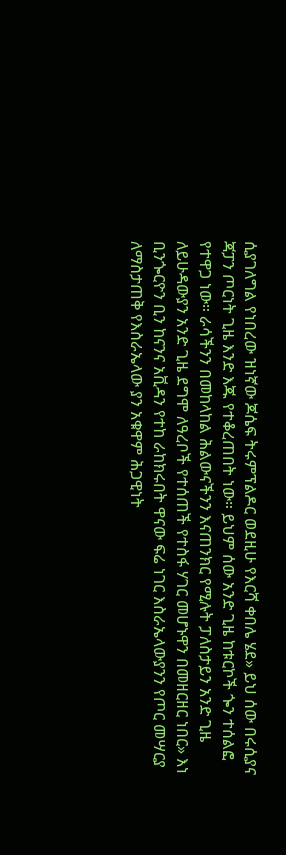ሲያገለግል የነበረው ዝነኛው ጆሴፍ ትሩምፕልዶር ወደዚሁ የእርሻ ቀበሌ ሄደ» ይህ ሰው በሩሲያና ጃፓን ጦርነት ጊዜ እንድ እጁ የተቆረጠበት ነው። ይህም ሰው አንድ ጊዜ ከቱርኮች ጐን ተሰልፎ የተዋጋ ነው። ራሳችንን በመከላከል ሕልውናችንን እናጠንክር የሚሉት ፓለስታይን አንድ ጊዜ ለይሁዳውያን አንድ ጊዜ ደግሞ ለዓረቦች የተሰጠች የተስፋ ሃገር መሆኑዋን በመዘርዘር ነበር» እነ ቢንጐርዮን ቢን ከናንና አቪዳን የተከ ራከክሩበት ዋናው ፍሬ ነገር እስራኤላውያንን የጦር መሣርያ ለማስታጠቅ የእስራኤላው ያን አቁዋም ሕጋዊነት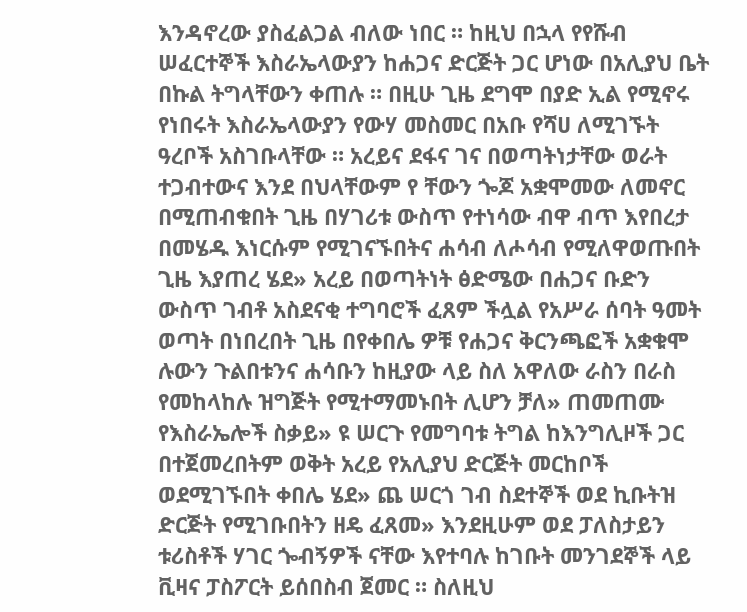እንዳኖረው ያስፈልጋል ብለው ነበር ። ከዚህ በኋላ የየሹብ ሠፈርተኞች እስራኤላውያን ከሐጋና ድርጅት ጋር ሆነው በአሊያህ ቤት በኩል ትግላቸውን ቀጠሉ ። በዚሁ ጊዜ ደግሞ በያድ ኢል የሚኖሩ የነበሩት እስራኤላውያን የውሃ መስመር በአቡ የሻሀ ለሚገኙት ዓረቦች አስገቡላቸው ። አረይና ደፋና ገና በወጣትነታቸው ወራት ተጋብተውና እንደ በህላቸውም የ ቸውን ጐጆ አቋሞመው ለመኖር በሚጠብቁበት ጊዜ በሃገሪቱ ውስጥ የተነሳው ብዋ ብጥ እየበረታ በመሄዱ እነርሱም የሚገናኙበትና ሐሳብ ለሖሳብ የሚለዋወጡበት ጊዜ እያጠረ ሄደ» አረይ በወጣትነት ፅድሜው በሐጋና ቡድን ውስጥ ገብቶ አስደናቂ ተግባሮች ፈጸም ችሏል የአሥራ ሰባት ዓመት ወጣት በነበረበት ጊዜ በየቀበሌ ዎቹ የሐጋና ቅርንጫፎች አቋቁሞ ሉውን ጉልበቱንና ሐሳቡን ከዚያው ላይ ስለ አዋለው ራስን በራስ የመከላከሉ ዝግጅት የሚተማመኑበት ሊሆን ቻለ» ጠመጠሙ የእስራኤሎች ስቃይ» ዩ ሠርጉ የመግባቱ ትግል ከእንግሊዞች ጋር በተጀመረበትም ወቅት አረይ የአሊያህ ድርጅት መርከቦች ወደሚገኙበት ቀበሌ ሄደ» ጨ ሠርጎ ገብ ስደተኞች ወደ ኪቡትዝ ድርጅት የሚገቡበትን ዘዴ ፈጸመ» እንደዚሁም ወደ ፓለስታይን ቱሪስቶች ሃገር ጐብኝዎች ናቸው እየተባሉ ከገቡት መንገደኞች ላይ ቪዛና ፓስፖርት ይሰበስብ ጀመር ። ስለዚህ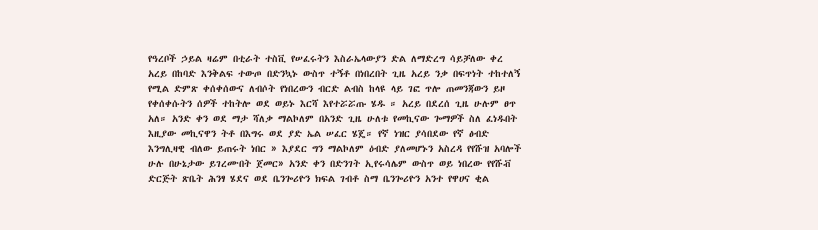የዓረቦች ኃይል ዛሬም በቲራት ተስቪ የሠፈሩትን እስራኤላውያን ድል ለማድረግ ሳይቻለው ቀረ አረይ በከባድ እንቅልፍ ተውጦ በድንኳኑ ውስጥ ተኝቶ በነበረበት ጊዜ አረይ ንቃ በፍጥነት ተከተለኝ የሚል ድምጽ ቀሰቀሰውና ለብሶት የነበረውን ብርድ ልብስ ከላዩ ላይ ገፎ ጥሎ ጠመንጃውን ይዞ የቀሰቀሱትን ሰዎች ተከትሎ ወደ ወይኑ እርሻ እየተሯሯጡ ሄዱ ። አረይ በደረሰ ጊዜ ሁሉም ፀጥ አለ። አንድ ቀን ወደ ማታ ሻለቃ ማልኮለም በአንድ ጊዜ ሁለቱ የመኪናው ጐማዎች ስለ ፈነዱበት እዚያው መኪናዋን ትቶ በእግሩ ወደ ያድ ኤል ሠፈር ሄጄ። የኛ ነዝር ያሳበደው የኛ ፅብድ እንግሊዛዊ ብለው ይጠሩት ነበር » እያደር ግን ማልኮለም ዕብድ ያለመሆኑን አስረዳ የየሹዝ አባሎች ሁሉ በሁኔታው ይገረሙበት ጀመር» አንድ ቀን በድንገት ኢየሩሳሌም ውስጥ ወይ ነበረው የየሹቭ ድርጅት ጽቤት ሕንፃ ሄደና ወደ ቤንጐሪዮን ክፍል ገብቶ ስማ ቤንጐሪዮን አንተ የዋሀና ቂል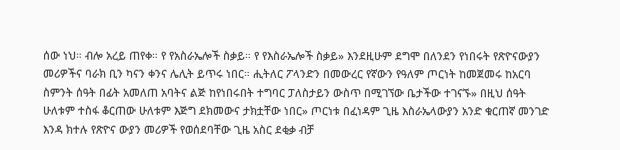ሰው ነህ። ብሎ አረይ ጠየቀ። የ የአስራኤሎች ስቃይ። የ የእስራኤሎች ስቃይ» እንደዚሁም ደግሞ በለንደን የነበሩት የጽዮናውያን መሪዎችና ባራክ ቢን ካናን ቀንና ሌሊት ይጥሩ ነበር። ሒትለር ፖላንድን በመውረር የኛውን የዓለም ጦርነት ከመጀመሩ ከአርባ ስምንት ሰዓት በፊት አመለጠ አባትና ልጅ ከየነበሩበት ተግባር ፓለስታይን ውስጥ በሚገኘው ቤታችው ተገናኙ» በዚህ ሰዓት ሁለቱም ተስፋ ቆርጠው ሁለቱም እጅግ ደክመውና ታክቷቸው ነበር» ጦርነቱ በፈነዳም ጊዜ እስራኤላውያን አንድ ቁርጠኛ መንገድ እንዳ ክተሉ የጽዮና ውያን መሪዎች የወሰደባቸው ጊዜ አስር ደቂቃ ብቻ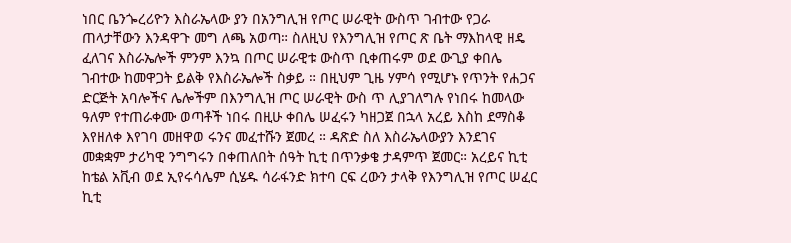ነበር ቤንጐረሪዮን እስራኤላው ያን በአንግሊዝ የጦር ሠራዊት ውስጥ ገብተው የጋራ ጠላታቸውን እንዳዋጉ መግ ለጫ አወጣ። ስለዚህ የእንግሊዝ የጦር ጽ ቤት ማእከላዊ ዘዴ ፈለገና እስራኤሎች ምንም እንኳ በጦር ሠራዊቱ ውስጥ ቢቀጠሩም ወደ ውጊያ ቀበሌ ገብተው ከመዋጋት ይልቅ የእስራኤሎች ስቃይ ። በዚህም ጊዜ ሃምሳ የሚሆኑ የጥንት የሐጋና ድርጅት አባሎችና ሌሎችም በእንግሊዝ ጦር ሠራዊት ውስ ጥ ሊያገለግሉ የነበሩ ከመላው ዓለም የተጠራቀሙ ወጣቶች ነበሩ በዚሁ ቀበሌ ሠፈሩን ካዘጋጀ በኋላ አረይ እስከ ደማስቆ እየዘለቀ እየገባ መዘዋወ ሩንና መፈተሹን ጀመረ ። ዳጽድ ስለ እስራኤላውያን እንደገና መቋቋም ታሪካዊ ንግግሩን በቀጠለበት ሰዓት ኪቲ በጥንቃቄ ታዳምጥ ጀመር። አረይና ኪቲ ከቴል አቪብ ወደ ኢየሩሳሌም ሲሄዱ ሳራፋንድ ክተባ ርፍ ረውን ታላቅ የእንግሊዝ የጦር ሠፈር ኪቲ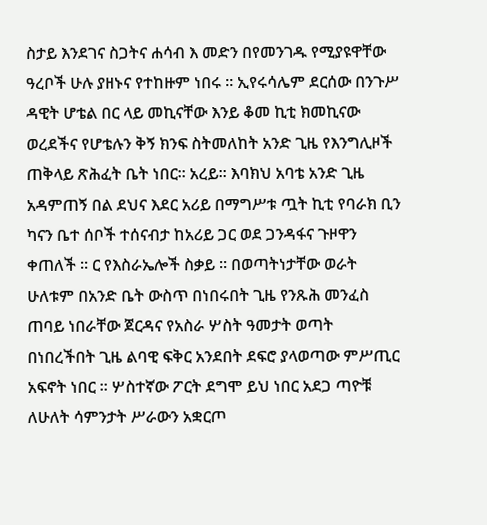ስታይ እንደገና ስጋትና ሐሳብ እ መድን በየመንገዱ የሚያዩዋቸው ዓረቦች ሁሉ ያዘኑና የተከዙም ነበሩ ። ኢየሩሳሌም ደርሰው በንጉሥ ዳዊት ሆቴል በር ላይ መኪናቸው እንይ ቆመ ኪቲ ክመኪናው ወረደችና የሆቴሉን ቅኝ ክንፍ ስትመለከት አንድ ጊዜ የእንግሊዞች ጠቅላይ ጽሕፈት ቤት ነበር። አረይ። እባክህ አባቴ አንድ ጊዜ አዳምጠኝ በል ደህና እደር አሪይ በማግሥቱ ጧት ኪቲ የባራክ ቢን ካናን ቤተ ሰቦች ተሰናብታ ከአሪይ ጋር ወደ ጋንዳፋና ጉዞዋን ቀጠለች ። ር የእስራኤሎች ስቃይ ። በወጣትነታቸው ወራት ሁለቱም በአንድ ቤት ውስጥ በነበሩበት ጊዜ የንጹሕ መንፈስ ጠባይ ነበራቸው ጀርዳና የአስራ ሦስት ዓመታት ወጣት በነበረችበት ጊዜ ልባዊ ፍቅር አንደበት ደፍሮ ያላወጣው ምሥጢር አፍኖት ነበር ። ሦስተኛው ፖርት ደግሞ ይህ ነበር አደጋ ጣዮቹ ለሁለት ሳምንታት ሥራውን አቋርጦ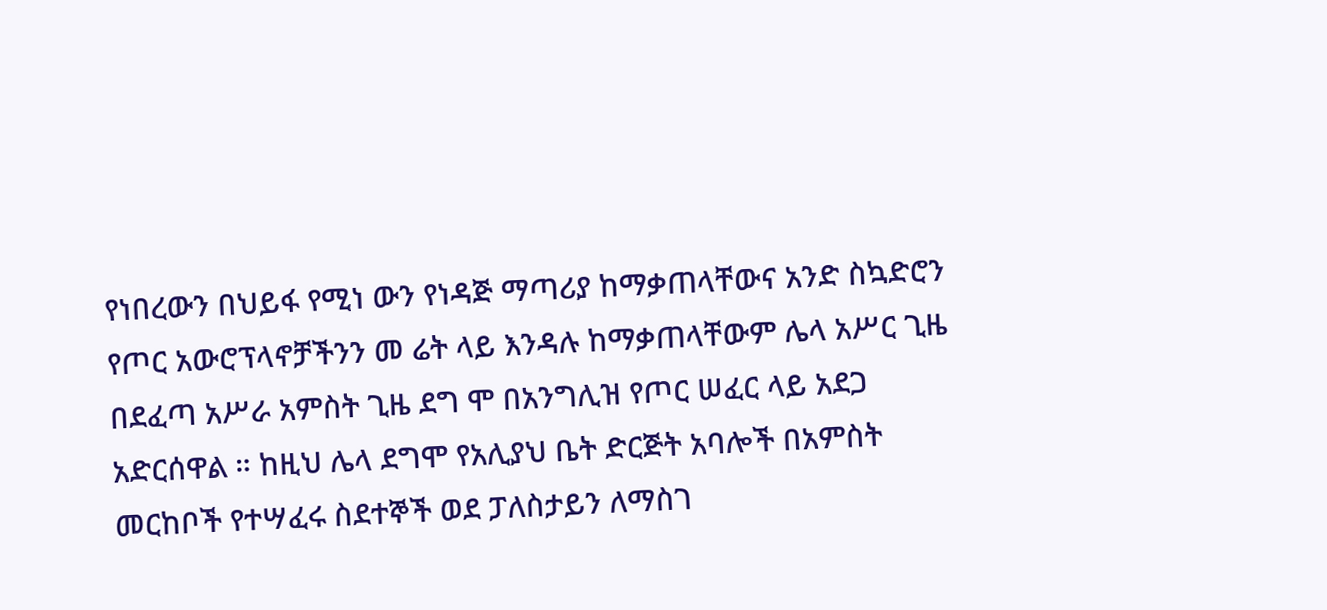የነበረውን በህይፋ የሚነ ውን የነዳጅ ማጣሪያ ከማቃጠላቸውና አንድ ስኳድሮን የጦር አውሮፕላኖቻችንን መ ሬት ላይ እንዳሉ ከማቃጠላቸውም ሌላ አሥር ጊዜ በደፈጣ አሥራ አምስት ጊዜ ደግ ሞ በአንግሊዝ የጦር ሠፈር ላይ አደጋ አድርሰዋል ። ከዚህ ሌላ ደግሞ የአሊያህ ቤት ድርጅት አባሎች በአምስት መርከቦች የተሣፈሩ ስደተኞች ወደ ፓለስታይን ለማስገ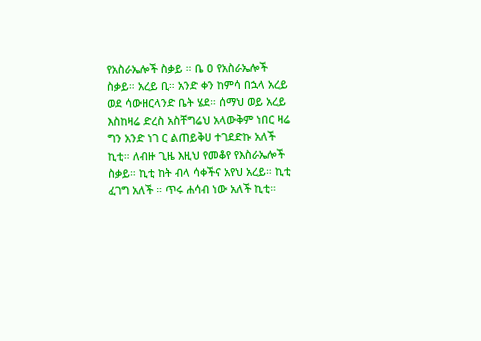የአስራኤሎች ስቃይ ። ቤ ዐ የአስራኤሎች ስቃይ። አረይ ቢ። አንድ ቀን ከምሳ በኋላ አረይ ወደ ሳውዘርላንድ ቤት ሄደ። ሰማህ ወይ አረይ እስከዛሬ ድረስ አስቸግሬህ አላውቅም ነበር ዛሬ ግን አንድ ነገ ር ልጠይቅሀ ተገደድኩ አለች ኪቲ። ለብዙ ጊዜ እዚህ የመቆየ የእስራኤሎች ስቃይ። ኪቲ ከት ብላ ሳቀችና አየህ አረይ። ኪቲ ፈገግ አለች ። ጥሩ ሐሳብ ነው አለች ኪቲ።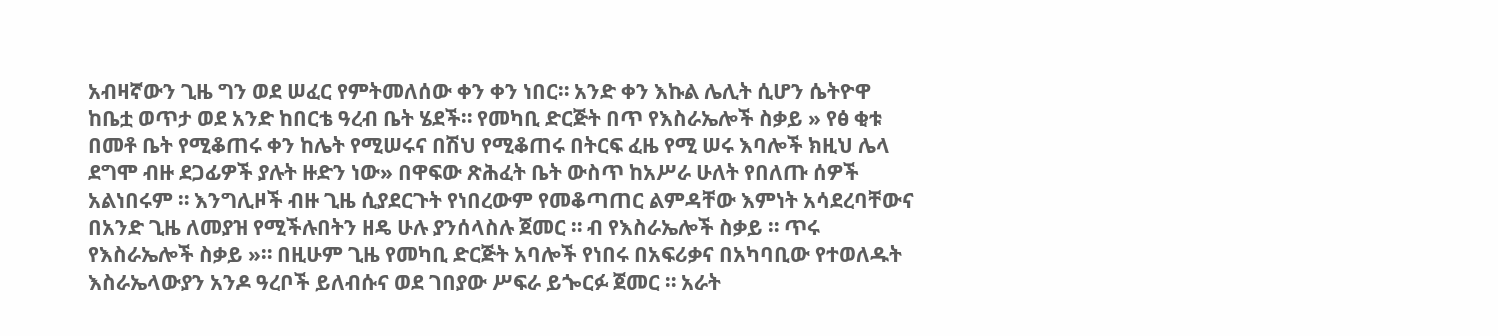አብዛኛውን ጊዜ ግን ወደ ሠፈር የምትመለሰው ቀን ቀን ነበር። አንድ ቀን እኩል ሌሊት ሲሆን ሴትዮዋ ከቤቷ ወጥታ ወደ አንድ ከበርቴ ዓረብ ቤት ሄደች። የመካቢ ድርጅት በጥ የእስራኤሎች ስቃይ » የፅ ቂቱ በመቶ ቤት የሚቆጠሩ ቀን ከሌት የሚሠሩና በሽህ የሚቆጠሩ በትርፍ ፈዜ የሚ ሠሩ እባሎች ክዚህ ሌላ ደግሞ ብዙ ደጋፊዎች ያሉት ዙድን ነው» በዋፍው ጽሕፈት ቤት ውስጥ ከአሥራ ሁለት የበለጡ ሰዎች አልነበሩም ። እንግሊዞች ብዙ ጊዜ ሲያደርጉት የነበረውም የመቆጣጠር ልምዳቸው እምነት አሳደረባቸውና በአንድ ጊዜ ለመያዝ የሚችሉበትን ዘዴ ሁሉ ያንሰላስሉ ጀመር ። ብ የእስራኤሎች ስቃይ ። ጥሩ የእስራኤሎች ስቃይ »። በዚሁም ጊዜ የመካቢ ድርጅት አባሎች የነበሩ በአፍሪቃና በአካባቢው የተወለዱት እስራኤላውያን አንዶ ዓረቦች ይለብሱና ወደ ገበያው ሥፍራ ይጐርፉ ጀመር ። አራት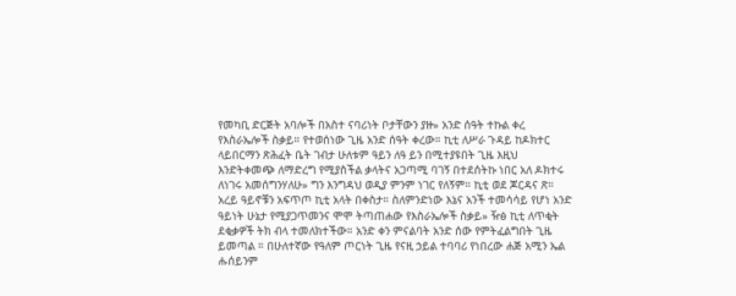የመካቢ ድርጅት አባሎች በአስተ ናባሪነት ቦታቸውን ያዙ» አንድ ሰዓት ተኩል ቀረ የእስራኤሎች ስቃይ። የተወሰነው ጊዜ አንድ ሰዓት ቀረው። ኪቲ ለሥራ ጉዳይ ከዶክተር ላይበርማን ጽሕፈት ቤት ገብታ ሁለቱም ዓይን ለዓ ይን በሚተያዩበት ጊዜ እዚህ እንድትቀመጭ ለማድረግ የሚያስችል ቃላትና አጋጣሚ ባገኝ በተደሰትኩ ነበር አለ ዶክተሩ ለነገሩ አመሰግንሃለሁ» ግን እንግዳህ ወዲያ ምንም ነገር የለኝም። ኪቲ ወደ ጆርዳና ጽ። አረይ ዓይኖቹን አፍጥጦ ኪቲ አላት በቀስታ። ስለምንድነው እኔና አንች ተመሳሳይ የሆነ አንድ ዓይነት ሁኔታ የሚያጋጥመንና ሞሞ ትጣጠሐው የእስራኤሎች ስቃይ» ዥፅ ኪቲ ለጥቂት ደቂቃዎች ትክ ብላ ተመለክተችው። አንድ ቀን ምናልባት አንድ ሰው የምትፈልግበት ጊዜ ይመጣል ። በሁለተኛው የዓለም ጦርነት ጊዜ የናዚ ኃይል ተባባሪ የነበረው ሐጅ አሚን ኤል ሑሰይንም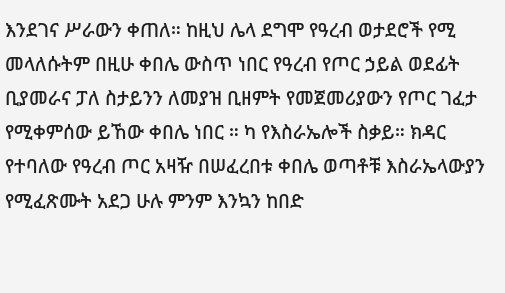እንደገና ሥራውን ቀጠለ። ከዚህ ሌላ ደግሞ የዓረብ ወታደሮች የሚ መላለሱትም በዚሁ ቀበሌ ውስጥ ነበር የዓረብ የጦር ኃይል ወደፊት ቢያመራና ፓለ ስታይንን ለመያዝ ቢዘምት የመጀመሪያውን የጦር ገፈታ የሚቀምሰው ይኸው ቀበሌ ነበር ። ካ የእስራኤሎች ስቃይ። ክዳር የተባለው የዓረብ ጦር አዛዥ በሠፈረበቱ ቀበሌ ወጣቶቹ እስራኤላውያን የሚፈጽሙት አደጋ ሁሉ ምንም እንኳን ከበድ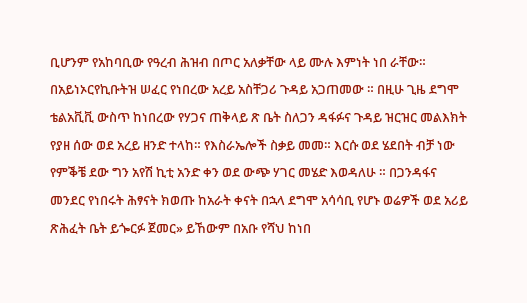ቢሆንም የአከባቢው የዓረብ ሕዝብ በጦር አለቃቸው ላይ ሙሉ እምነት ነበ ራቸው። በአይነኦርየኪቡትዝ ሠፈር የነበረው አረይ አስቸጋሪ ጉዳይ አጋጠመው ። በዚሁ ጊዜ ደግሞ ቴልአቪቪ ውስጥ ከነበረው የሃጋና ጠቅላይ ጽ ቤት ስለጋን ዳፋፉና ጉዳይ ዝርዝር መልእክት የያዘ ሰው ወደ አረይ ዘንድ ተላከ። የእስራኤሎች ስቃይ መመ። እርሱ ወደ ሄደበት ብቻ ነው የምቕቼ ደው ግን አየሽ ኪቲ አንድ ቀን ወደ ውጭ ሃገር መሄድ እወዳለሁ ። በጋንዳፋና መንደር የነበሩት ሕፃናት ክወጡ ከአራት ቀናት በኋላ ደግሞ አሳሳቢ የሆኑ ወሬዎች ወደ አሪይ ጽሕፈት ቤት ይጐርፉ ጀመር» ይኸውም በአቡ የሻህ ከነበ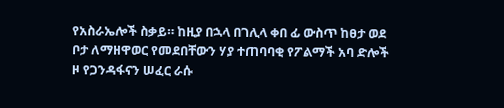የአስራኤሎች ስቃይ። ከዚያ በኋላ በገሊላ ቀበ ፊ ውስጥ ከፀታ ወደ ቦታ ለማዘዋወር የመደበቸውን ሃያ ተጠባባቂ የፖልማች አባ ድሎች ዞ የጋንዳፋናን ሠፈር ራሱ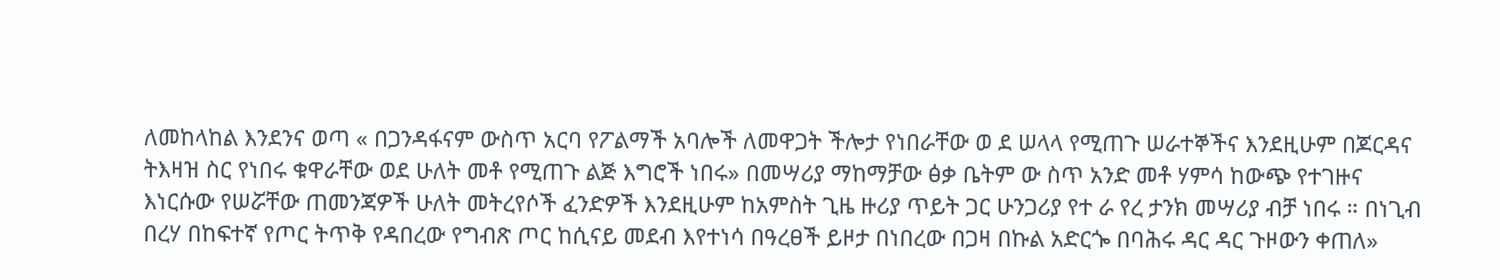ለመከላከል እንደንና ወጣ « በጋንዳፋናም ውስጥ አርባ የፖልማች አባሎች ለመዋጋት ችሎታ የነበራቸው ወ ደ ሠላላ የሚጠጉ ሠራተኞችና እንደዚሁም በጆርዳና ትእዛዝ ስር የነበሩ ቁዋራቸው ወደ ሁለት መቶ የሚጠጉ ልጅ እግሮች ነበሩ» በመሣሪያ ማከማቻው ፅቃ ቤትም ው ስጥ አንድ መቶ ሃምሳ ከውጭ የተገዙና እነርሱው የሠሯቸው ጠመንጃዎች ሁለት መትረየሶች ፈንድዎች እንደዚሁም ከአምስት ጊዜ ዙሪያ ጥይት ጋር ሁንጋሪያ የተ ራ የረ ታንክ መሣሪያ ብቻ ነበሩ ። በነጊብ በረሃ በከፍተኛ የጦር ትጥቅ የዳበረው የግብጽ ጦር ከሲናይ መደብ እየተነሳ በዓረፀች ይዞታ በነበረው በጋዛ በኩል አድርጐ በባሕሩ ዳር ዳር ጉዞውን ቀጠለ»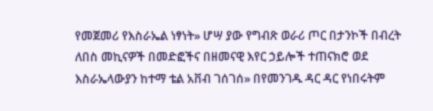የመጀመሪ የእስራኤል ነፃነት» ሆሣ ያው የግብጽ ወራሪ ጦር በታንኮች በብረት ለበስ መኪናዎች በመድፎችና በዘመናዊ እየር ኃይሎች ተጠናክሮ ወደ እስራኤላውያን ከተማ ቴል አቨብ ገሰገሰ» በየመንገዱ ዳር ዳር የነበሩትም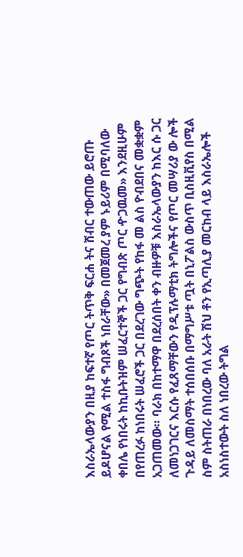እስራኤላውያን በዚያ ከፍተኛ የጦር ትጥቅ ፍርሐ ትና ሸብር ተውጠው ይሮጡ ይዶሆናል የሚል ተስፋ ግብጾች ነበራቸው» በመጀመረ ያም ኑይሪም በሚባለው ቀበሌ የነበሩት ከኪቡትዝም ሠፈርተኞች ጋር የግብጽ ጦር ዯጋዉመ» እንደዚሁም በየጠረፉ ከነበሩት ሠፈሮች ጋር በደረገው ግጭት የከፋ መ ልስ ዮብደበና መቋቋም አጋጠመው። ባራክ በከተማዋ በደረሰበት ቀን ብዙዎቹ እስራኤላውያን ከእር ሱ ጋር ለመነጋገርና እርሱ የፈጸማቸውን የዲፕሉማቲክ ትግሎችና የጦር መሣሪያ ው ሎች ጉዳይ ለመስማት ተሰበሰቡ በማግሥቱ ጧት በኒፖልስ ውስጥ ቢስዚቪየስ በሚል ስም ስትጠራ በነበረው ባለ አራት ሽህ ቶን የኢጣሊያ መርከብ ላይ እስራኤሎች አስነስተውት ስለ ነበረው ትግል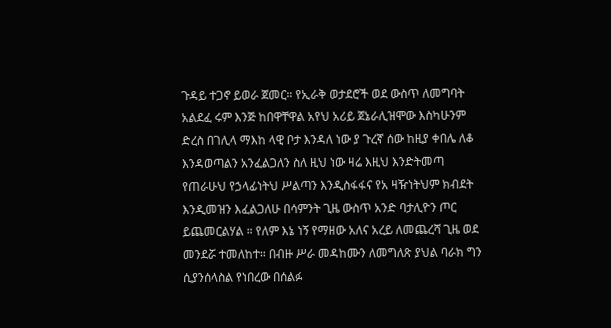ጉዳይ ተጋኖ ይወራ ጀመር። የኢራቅ ወታደሮች ወደ ውስጥ ለመግባት አልደፈ ሩም እንጅ ከበዋቸዋል አየህ አሪይ ጀኔራሊዝሞው እስካሁንም ድረስ በገሊላ ማእከ ላዊ ቦታ እንዳለ ነው ያ ጉረኛ ሰው ከዚያ ቀበሌ ለቆ እንዳወጣልን አንፈልጋለን ስለ ዚህ ነው ዛሬ እዚህ እንድትመጣ የጠራሁህ የኃላፊነትህ ሥልጣን እንዲስፋፋና የአ ዛዥነትህም ክብደት እንዲመዝን እፈልጋለሁ በሳምንት ጊዜ ውስጥ አንድ ባታሊዮን ጦር ይጨመርልሃል ። የለም እኔ ነኝ የማዘው አለና አረይ ለመጨረሻ ጊዜ ወደ መንደሯ ተመለከተ። በብዙ ሥራ መዳከሙን ለመግለጽ ያህል ባራክ ግን ሲያንሰላስል የነበረው በሰልፉ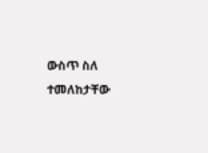ውስጥ ስለ ተመለከታቸው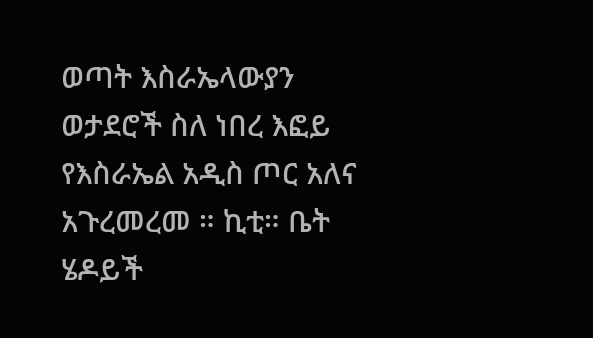ወጣት እስራኤላውያን ወታደሮች ስለ ነበረ እፎይ የእስራኤል አዲስ ጦር አለና አጉረመረመ ። ኪቲ። ቤት ሄዶይች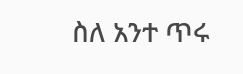ስለ አንተ ጥሩ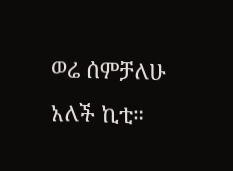ወሬ ሰምቻለሁ አለች ኪቲ።